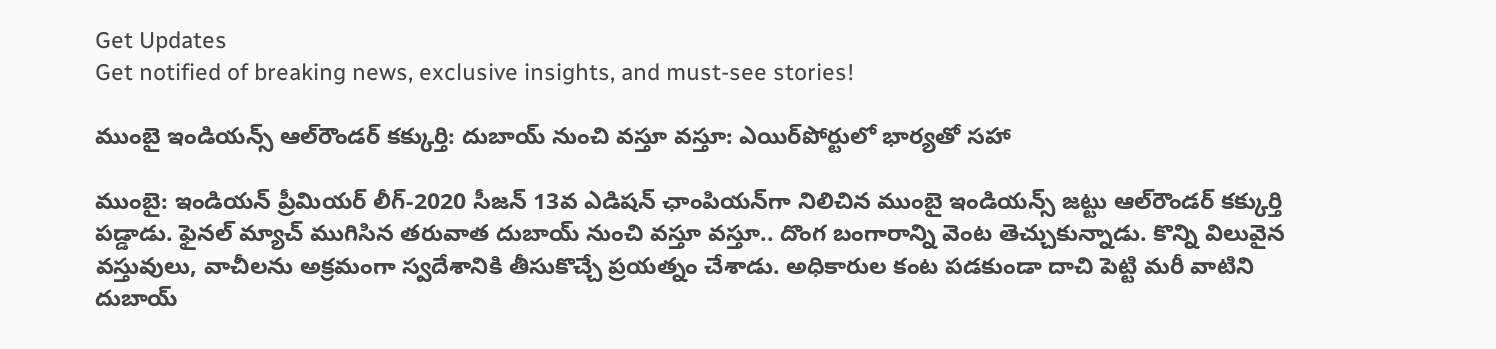Get Updates
Get notified of breaking news, exclusive insights, and must-see stories!

ముంబై ఇండియన్స్ ఆల్‌రౌండర్ కక్కుర్తి: దుబాయ్ నుంచి వస్తూ వస్తూ: ఎయిర్‌పోర్టులో భార్యతో సహా

ముంబై: ఇండియన్ ప్రీమియర్ లీగ్-2020 సీజన్ 13వ ఎడిషన్ ఛాంపియన్‌గా నిలిచిన ముంబై ఇండియన్స్ జట్టు ఆల్‌రౌండర్ కక్కుర్తి పడ్డాడు. ఫైనల్ మ్యాచ్ ముగిసిన తరువాత దుబాయ్ నుంచి వస్తూ వస్తూ.. దొంగ బంగారాన్ని వెంట తెచ్చుకున్నాడు. కొన్ని విలువైన వస్తువులు, వాచీలను అక్రమంగా స్వదేశానికి తీసుకొచ్చే ప్రయత్నం చేశాడు. అధికారుల కంట పడకుండా దాచి పెట్టి మరీ వాటిని దుబాయ్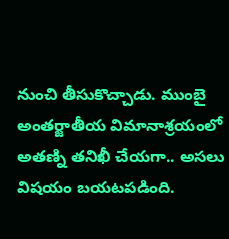నుంచి తీసుకొచ్చాడు. ముంబై అంతర్జాతీయ విమానాశ్రయంలో అతణ్ని తనిఖీ చేయగా.. అసలు విషయం బయటపడింది.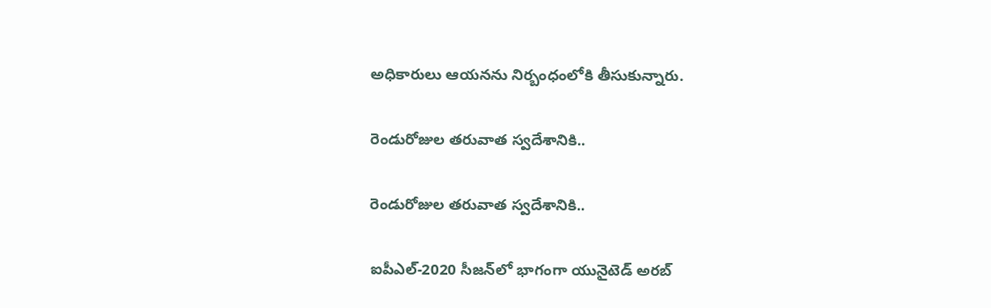అధికారులు ఆయనను నిర్బంధంలోకి తీసుకున్నారు.

రెండురోజుల తరువాత స్వదేశానికి..

రెండురోజుల తరువాత స్వదేశానికి..

ఐపీఎల్-2020 సీజన్‌‌లో భాగంగా యునైటెడ్ అరబ్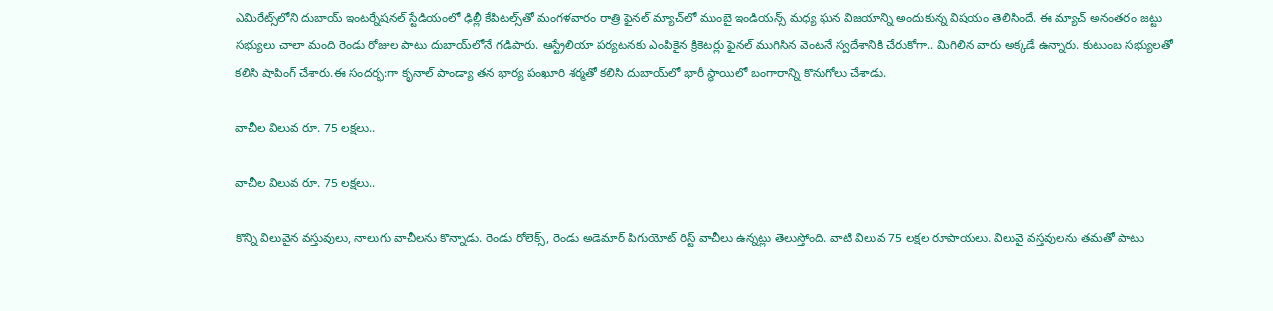ఎమిరేట్స్‌లోని దుబాయ్ ఇంటర్నేషనల్ స్టేడియంలో ఢిల్లీ కేపిటల్స్‌తో మంగళవారం రాత్రి ఫైనల్ మ్యాచ్‌లో ముంబై ఇండియన్స్ మధ్య ఘన విజయాన్ని అందుకున్న విషయం తెలిసిందే. ఈ మ్యాచ్ అనంతరం జట్టు సభ్యులు చాలా మంది రెండు రోజుల పాటు దుబాయ్‌లోనే గడిపారు. ఆస్ట్రేలియా పర్యటనకు ఎంపికైన క్రికెటర్లు ఫైనల్ ముగిసిన వెంటనే స్వదేశానికి చేరుకోగా.. మిగిలిన వారు అక్కడే ఉన్నారు. కుటుంబ సభ్యులతో కలిసి షాపింగ్ చేశారు.ఈ సందర్భ:గా కృనాల్ పాండ్యా తన భార్య పంఖూరి శర్మతో కలిసి దుబాయ్‌లో భారీ స్థాయిలో బంగారాన్ని కొనుగోలు చేశాడు.

వాచీల విలువ రూ. 75 లక్షలు..

వాచీల విలువ రూ. 75 లక్షలు..

కొన్ని విలువైన వస్తువులు, నాలుగు వాచీలను కొన్నాడు. రెండు రోలెక్స్, రెండు అడెమార్ పిగుయోట్ రిస్ట్ వాచీలు ఉన్నట్లు తెలుస్తోంది. వాటి విలువ 75 లక్షల రూపాయలు. విలువై వస్తవులను తమతో పాటు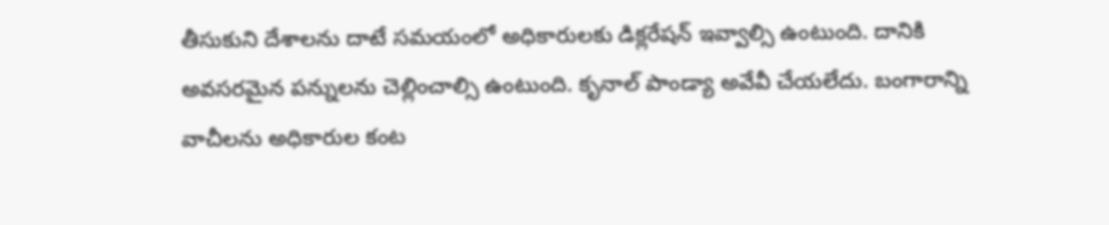తీసుకుని దేశాలను దాటే సమయంలో అధికారులకు డిక్లరేషన్ ఇవ్వాల్సి ఉంటుంది. దానికి అవసరమైన పన్నులను చెల్లించాల్సి ఉంటుంది. కృనాల్ పాండ్యా అవేవీ చేయలేదు. బంగారాన్ని వాచీలను అధికారుల కంట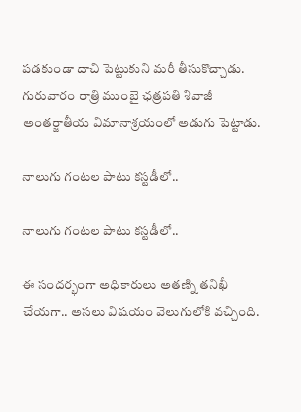పడకుండా దాచి పెట్టుకుని మరీ తీసుకొచ్చాడు. గురువారం రాత్రి ముంబై ఛత్రపతి శివాజీ అంతర్జాతీయ విమానాశ్రయంలో అడుగు పెట్టాడు.

నాలుగు గంటల పాటు కస్టడీలో..

నాలుగు గంటల పాటు కస్టడీలో..

ఈ సందర్భంగా అధికారులు అతణ్ని తనిఖీ చేయగా.. అసలు విషయం వెలుగులోకి వచ్చింది.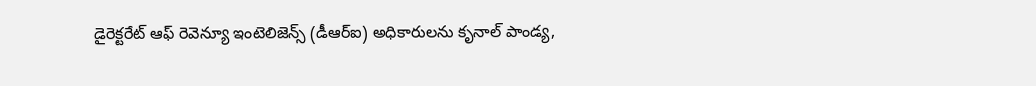డైరెక్టరేట్ ఆఫ్ రెవెన్యూ ఇంటెలిజెన్స్ (డీఆర్ఐ) అధికారులను కృనాల్ పాండ్య,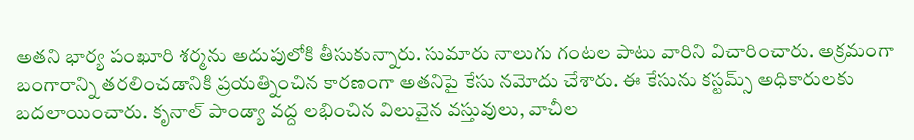అతని భార్య పంఖూరి శర్మను అదుపులోకి తీసుకున్నారు. సుమారు నాలుగు గంటల పాటు వారిని విచారించారు. అక్రమంగా బంగారాన్ని తరలించడానికి ప్రయత్నించిన కారణంగా అతనిపై కేసు నమోదు చేశారు. ఈ కేసును కస్టమ్స్ అధికారులకు బదలాయించారు. కృనాల్ పాండ్యా వద్ద లభించిన విలువైన వస్తువులు, వాచీల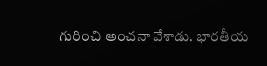గురించి అంచనా వేశాడు. భారతీయ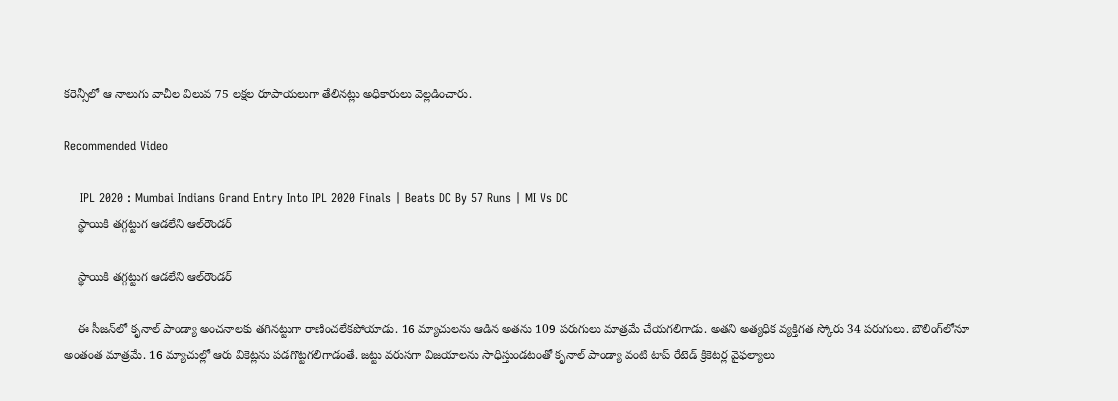కరెన్సీలో ఆ నాలుగు వాచీల విలువ 75 లక్షల రూపాయలుగా తేలినట్లు అధికారులు వెల్లడించారు.

Recommended Video

    IPL 2020 : Mumbai Indians Grand Entry Into IPL 2020 Finals | Beats DC By 57 Runs | MI Vs DC
    స్థాయికి తగ్గట్టుగ ఆడలేని ఆల్‌రౌండర్

    స్థాయికి తగ్గట్టుగ ఆడలేని ఆల్‌రౌండర్

    ఈ సీజన్‌లో కృనాల్ పాండ్యా అంచనాలకు తగినట్టుగా రాణించలేకపోయాడు. 16 మ్యాచులను ఆడిన అతను 109 పరుగులు మాత్రమే చేయగలిగాడు. అతని అత్యధిక వ్యక్తిగత స్కోరు 34 పరుగులు. బౌలింగ్‌లోనూ అంతంత మాత్రమే. 16 మ్యాచుల్లో ఆరు వికెట్లను పడగొట్టగలిగాడంతే. జట్టు వరుసగా విజయాలను సాధిస్తుండటంతో కృనాల్ పాండ్యా వంటి టాప్ రేటెడ్ క్రికెటర్ల వైఫల్యాలు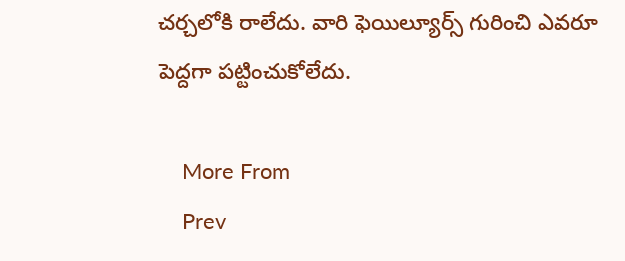చర్చలోకి రాలేదు. వారి ఫెయిల్యూర్స్ గురించి ఎవరూ పెద్దగా పట్టించుకోలేదు.

    More From
    Prev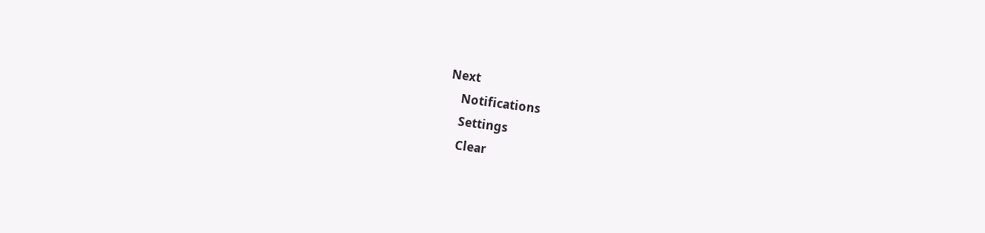Next
    Notifications
    Settings
    Clear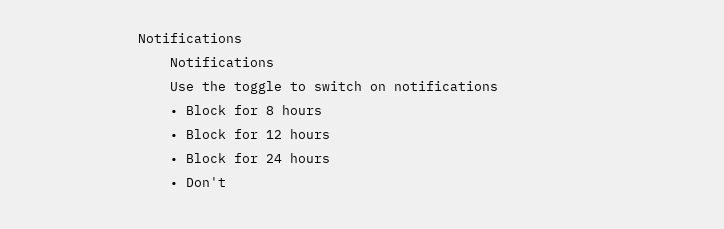Notifications
    Notifications
    Use the toggle to switch on notifications
    • Block for 8 hours
    • Block for 12 hours
    • Block for 24 hours
    • Don't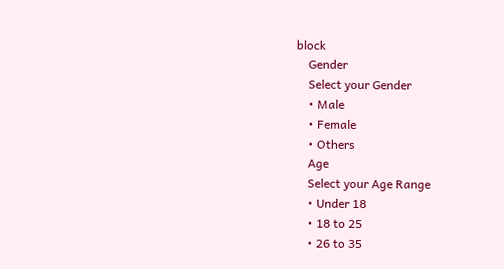block
    Gender
    Select your Gender
    • Male
    • Female
    • Others
    Age
    Select your Age Range
    • Under 18
    • 18 to 25
    • 26 to 35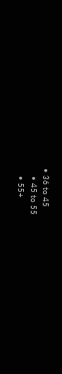• 36 to 45
    • 45 to 55
    • 55+